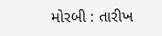મોરબી : તારીખ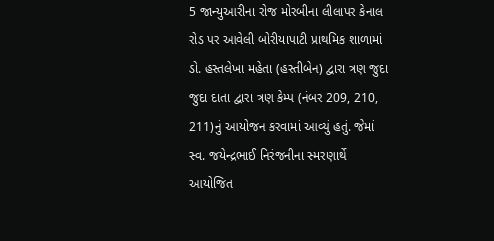5 જાન્યુઆરીના રોજ મોરબીના લીલાપર કેનાલ રોડ પર આવેલી બોરીયાપાટી પ્રાથમિક શાળામાં ડો. હસ્તલેખા મહેતા (હસ્તીબેન) દ્વારા ત્રણ જુદા જુદા દાતા દ્વારા ત્રણ કેમ્પ (નંબર 209, 210, 211)નું આયોજન કરવામાં આવ્યું હતું. જેમાં સ્વ. જયેન્દ્રભાઈ નિરંજનીના સ્મરણાર્થે આયોજિત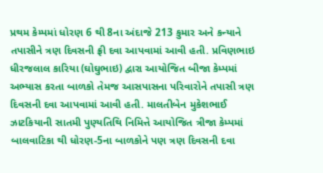પ્રથમ કેમ્પમાં ધોરણ 6 થી 8ના અંદાજે 213 કુમાર અને કન્યાને તપાસીને ત્રણ દિવસની ફ્રી દવા આપવામાં આવી હતી. પ્રવિણભાઇ ધીરજલાલ કારિયા (ઘોઘુભાઇ) દ્વારા આયોજિત બીજા કેમ્પમાં અભ્યાસ કરતા બાળકો તેમજ આસપાસના પરિવારોને તપાસી ત્રણ દિવસની દવા આપવામાં આવી હતી. માલતીબેન મુકેશભાઈ ઝાટકિયાની સાતમી પુણ્યતિથિ નિમિત્તે આયોજિત ત્રીજા કેમ્પમાં બાલવાટિકા થી ધોરણ-5ના બાળકોને પણ ત્રણ દિવસની દવા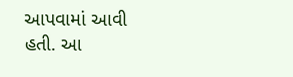આપવામાં આવી હતી. આ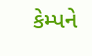કેમ્પને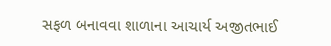સફળ બનાવવા શાળાના આચાર્ય અજીતભાઈ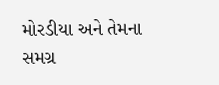મોરડીયા અને તેમના સમગ્ર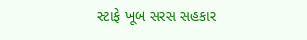સ્ટાફે ખૂબ સરસ સહકાર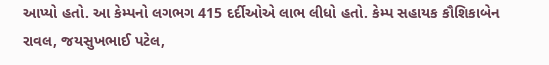આપ્યો હતો. આ કેમ્પનો લગભગ 415 દર્દીઓએ લાભ લીધો હતો. કેમ્પ સહાયક કૌશિકાબેન રાવલ, જયસુખભાઈ પટેલ,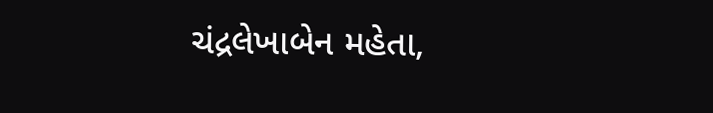ચંદ્રલેખાબેન મહેતા,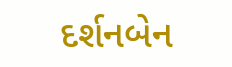દર્શનબેન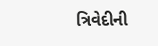ત્રિવેદીની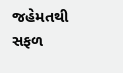જહેમતથી સફળ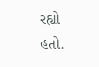રહ્યો હતો.